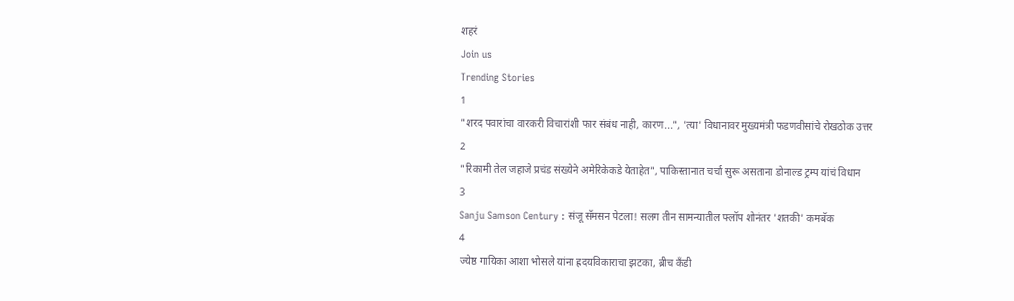शहरं
Join us
Trending Stories
1
"शरद पवारांचा वारकरी विचारांशी फार संबंध नाही, कारण...", 'त्या' विधानावर मुख्यमंत्री फडणवीसांचे रोखठोक उत्तर
2
"रिकामी तेल जहाजे प्रचंड संख्येने अमेरिकेकडे येताहेत", पाकिस्तानात चर्चा सुरू असताना डोनाल्ड ट्रम्प यांचं विधान
3
Sanju Samson Century : संजू सॅमसन पेटला! सलग तीन सामन्यातील फ्लॉप शोनंतर 'शतकी' कमबॅक
4
ज्येष्ठ गायिका आशा भोसले यांना ह्रदयविकाराचा झटका, ब्रीच कँडी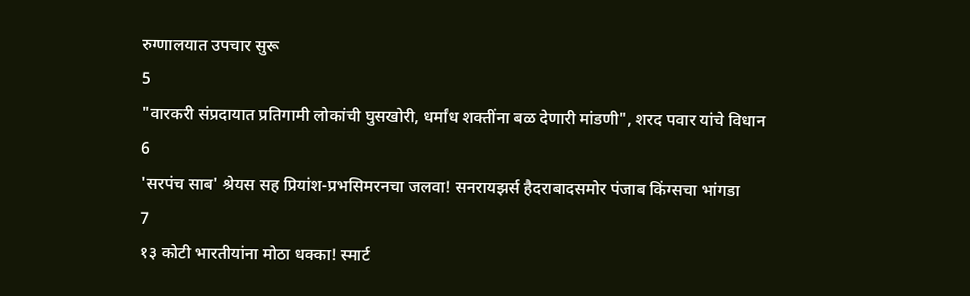रुग्णालयात उपचार सुरू
5
"वारकरी संप्रदायात प्रतिगामी लोकांची घुसखोरी, धर्मांध शक्तींना बळ देणारी मांडणी", शरद पवार यांचे विधान
6
'सरपंच साब' श्रेयस सह प्रियांश-प्रभसिमरनचा जलवा! सनरायझर्स हैदराबादसमोर पंजाब किंग्सचा भांगडा
7
१३ कोटी भारतीयांना मोठा धक्का! स्मार्ट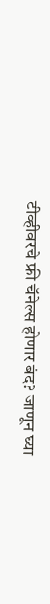टीव्हीवरचे फ्री चॅनेल्स होणार बंद? जाणून घ्या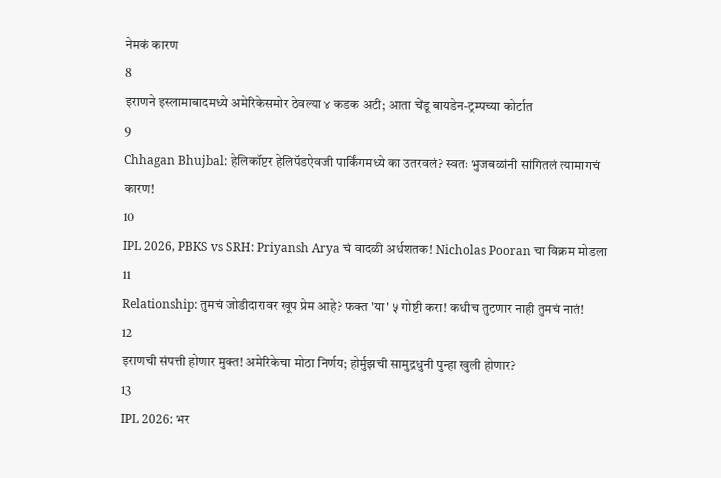नेमकं कारण
8
इराणने इस्लामाबादमध्ये अमेरिकेसमोर ठेवल्या ४ कडक अटी; आता चेंडू बायडेन-ट्रम्पच्या कोर्टात
9
Chhagan Bhujbal: हेलिकॉप्टर हेलिपॅडऐवजी पार्किंगमध्ये का उतरवलं? स्वतः भुजबळांनी सांगितलं त्यामागचं कारण!
10
IPL 2026, PBKS vs SRH: Priyansh Arya चं वादळी अर्धशतक! Nicholas Pooran चा विक्रम मोडला
11
Relationship: तुमचं जोडीदारावर खूप प्रेम आहे? फक्त 'या' ५ गोष्टी करा! कधीच तुटणार नाही तुमचं नातं!
12
इराणची संपत्ती होणार मुक्त! अमेरिकेचा मोठा निर्णय; होर्मुझची सामुद्रधुनी पुन्हा खुली होणार?
13
IPL 2026: भर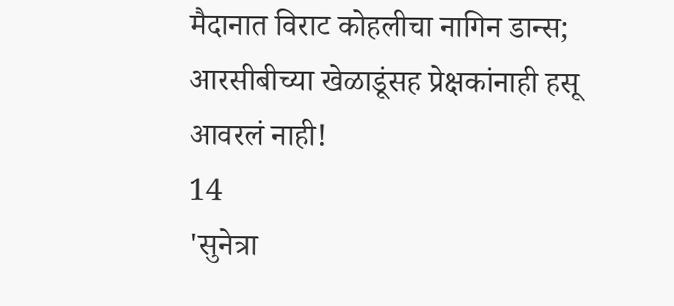मैदानात विराट कोहलीचा नागिन डान्स; आरसीबीच्या खेळाडूंसह प्रेक्षकांनाही हसू आवरलं नाही!
14
'सुनेत्रा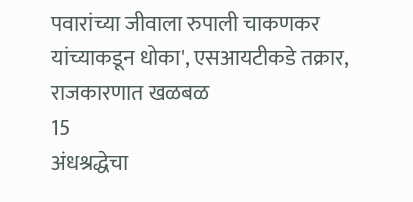पवारांच्या जीवाला रुपाली चाकणकर यांच्याकडून धोका', एसआयटीकडे तक्रार, राजकारणात खळबळ
15
अंधश्रद्धेचा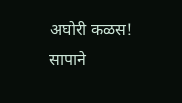अघोरी कळस! सापाने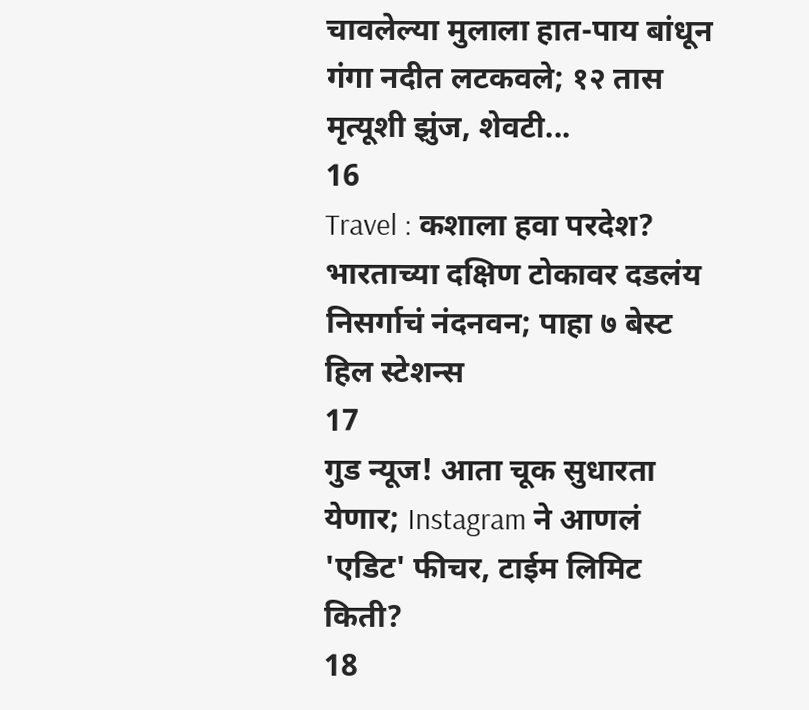चावलेल्या मुलाला हात-पाय बांधून गंगा नदीत लटकवले; १२ तास मृत्यूशी झुंज, शेवटी...
16
Travel : कशाला हवा परदेश? भारताच्या दक्षिण टोकावर दडलंय निसर्गाचं नंदनवन; पाहा ७ बेस्ट हिल स्टेशन्स
17
गुड न्यूज! आता चूक सुधारता येणार; Instagram ने आणलं 'एडिट' फीचर, टाईम लिमिट किती?
18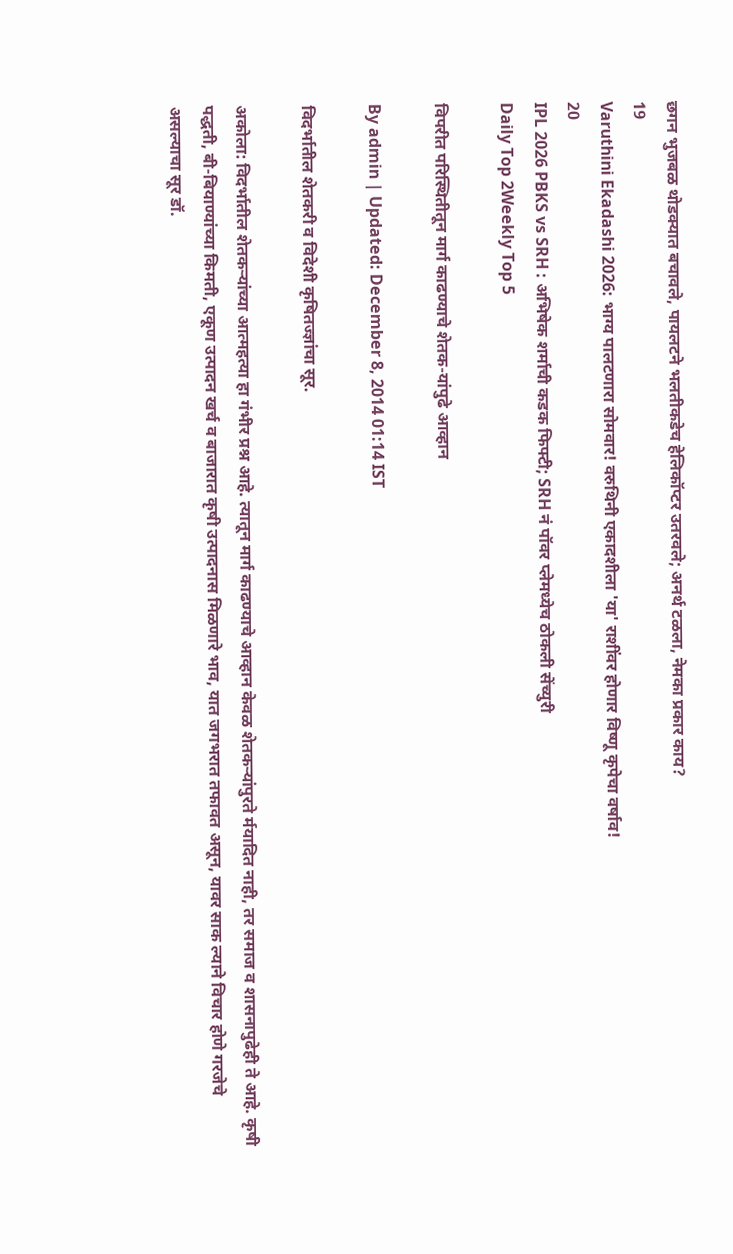छगन भुजबळ थोडक्यात बचावले, पायलटने भलतीकडेच हेलिकॉप्टर उतरवले; अनर्थ टळला, नेमका प्रकार काय?
19
Varuthini Ekadashi 2026: भाग्य पालटणारा सोमवार! वरुथिनी एकादशीला 'या' राशींवर होणार विष्णू कृपेचा वर्षाव!
20
IPL 2026 PBKS vs SRH : अभिषेक शर्माची कडक फिफ्टी; SRH नं पॉवर प्लेमध्येच ठोकली सेंच्युरी
Daily Top 2Weekly Top 5

विपरीत परिस्थितीतून मार्ग काढण्याचे शेतक-यांपुढे आव्हान

By admin | Updated: December 8, 2014 01:14 IST

विदर्भातील शेतकरी व विदेशी कृषितज्ज्ञांचा सूर.

अकोला: विदर्भातील शेतकर्‍यांच्या आत्महत्या हा गंभीर प्रश्न आहे. त्यातून मार्ग काढण्याचे आव्हान केवळ शेतकर्‍यांपुरते र्मयादित नाही, तर समाज व शासनापुढेही ते आहे. कृषी पद्धती, बी-बियाण्यांच्या किमती, एकूण उत्पादन खर्च व बाजारात कृषी उत्पादनास मिळणारे भाव, यात जगभरात तफावत असून, यावर साक ल्याने विचार होणे गरजेचे असल्याचा सूर डॉ.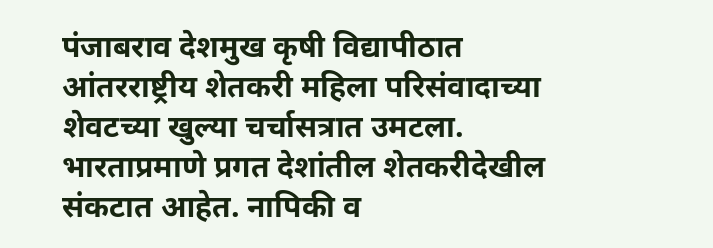पंजाबराव देशमुख कृषी विद्यापीठात आंतरराष्ट्रीय शेतकरी महिला परिसंवादाच्या शेवटच्या खुल्या चर्चासत्रात उमटला. भारताप्रमाणे प्रगत देशांतील शेतकरीदेखील संकटात आहेत. नापिकी व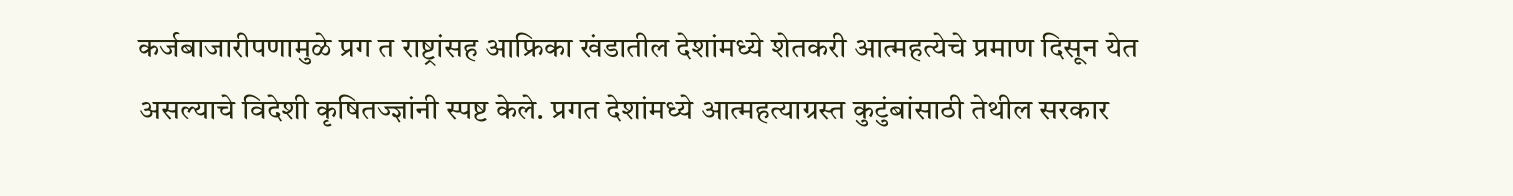कर्जबाजारीपणामुळे प्रग त राष्ट्रांसह आफ्रिका खंडातील देशांमध्ये शेतकरी आत्महत्येचे प्रमाण दिसून येत असल्याचे विदेशी कृषितज्ज्ञांनी स्पष्ट केले. प्रगत देशांमध्ये आत्महत्याग्रस्त कुटुंबांसाठी तेथील सरकार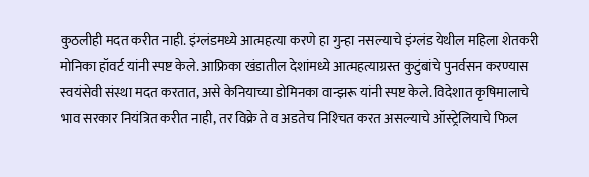कुठलीही मदत करीत नाही. इंग्लंडमध्ये आत्महत्या करणे हा गुन्हा नसल्याचे इंग्लंड येथील महिला शेतकरी मोनिका हॉवर्ट यांनी स्पष्ट केले. आफ्रिका खंडातील देशांमध्ये आत्महत्याग्रस्त कुटुंबांचे पुनर्वसन करण्यास स्वयंसेवी संस्था मदत करतात, असे केनियाच्या डोमिनका वान्झरू यांनी स्पष्ट केले. विदेशात कृषिमालाचे भाव सरकार नियंत्रित करीत नाही, तर विक्रे ते व अडतेच निश्‍चित करत असल्याचे ऑस्ट्रेलियाचे फिल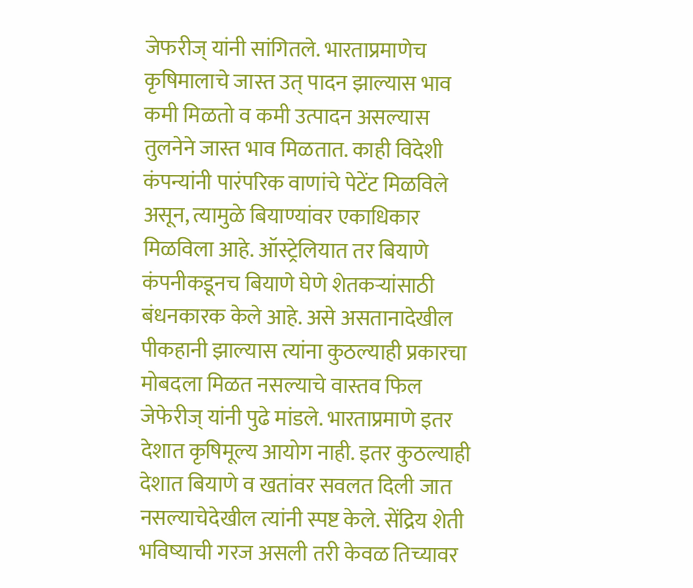जेफरीज् यांनी सांगितले. भारताप्रमाणेच कृषिमालाचे जास्त उत् पादन झाल्यास भाव कमी मिळतो व कमी उत्पादन असल्यास तुलनेने जास्त भाव मिळतात. काही विदेशी कंपन्यांनी पारंपरिक वाणांचे पेटेंट मिळविले असून, त्यामुळे बियाण्यांवर एकाधिकार मिळविला आहे. ऑस्ट्रेलियात तर बियाणे कंपनीकडूनच बियाणे घेणे शेतकर्‍यांसाठी बंधनकारक केले आहे. असे असतानादेखील पीकहानी झाल्यास त्यांना कुठल्याही प्रकारचा मोबदला मिळत नसल्याचे वास्तव फिल जेफेरीज् यांनी पुढे मांडले. भारताप्रमाणे इतर देशात कृषिमूल्य आयोग नाही. इतर कुठल्याही देशात बियाणे व खतांवर सवलत दिली जात नसल्याचेदेखील त्यांनी स्पष्ट केले. सेंद्रिय शेती भविष्याची गरज असली तरी केवळ तिच्यावर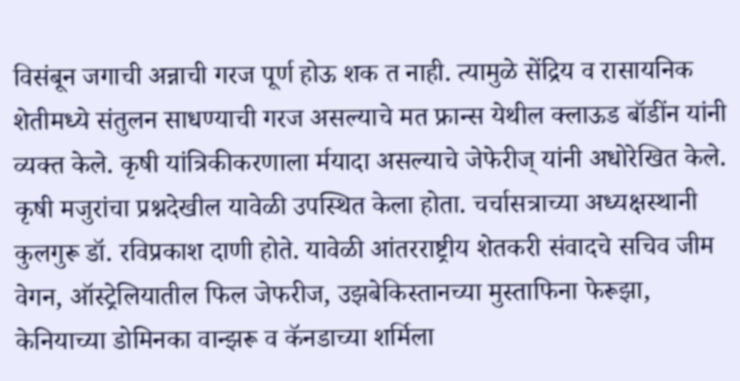विसंबून जगाची अन्नाची गरज पूर्ण होऊ शक त नाही. त्यामुळे सेंद्रिय व रासायनिक शेतीमध्ये संतुलन साधण्याची गरज असल्याचे मत फ्रान्स येथील क्लाऊड बॉडींन यांनी व्यक्त केले. कृषी यांत्रिकीकरणाला र्मयादा असल्याचे जेफेरीज् यांनी अधोरेखित केले. कृषी मजुरांचा प्रश्नदेखील यावेळी उपस्थित केला होता. चर्चासत्राच्या अध्यक्षस्थानी कुलगुरू डॉ. रविप्रकाश दाणी होते. यावेळी आंतरराष्ट्रीय शेतकरी संवादचे सचिव जीम वेगन, ऑस्ट्रेलियातील फिल जेफरीज, उझबेकिस्तानच्या मुस्ताफिना फेरूझा, केनियाच्या डोमिनका वान्झरू व कॅनडाच्या शर्मिला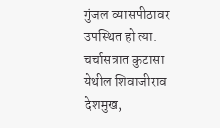गुंजल व्यासपीठावर उपस्थित हो त्या. चर्चासत्रात कुटासा येथील शिवाजीराव देशमुख,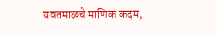यवतमाळचे माणिक कदम,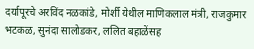दर्यापूरचे अरविंद नळकांडे, मोर्शी येथील माणिकलाल मंत्री, राजकुमार भटकळ, सुनंदा सालोडकर, ललित बहाळेंसह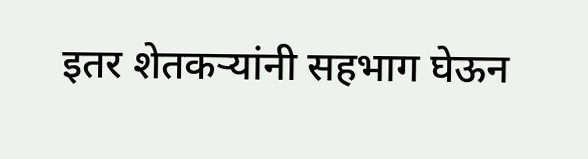इतर शेतकर्‍यांनी सहभाग घेऊन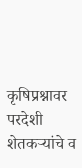कृषिप्रश्नावर परदेशी शेतकर्‍यांचे व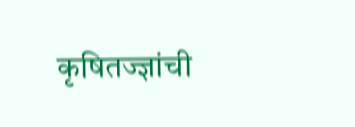कृषितज्ज्ञांची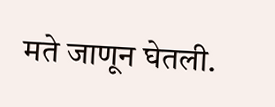मते जाणून घेतली.